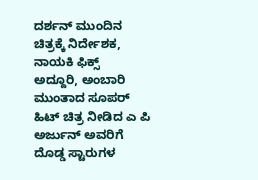ದರ್ಶನ್ ಮುಂದಿನ ಚಿತ್ರಕ್ಕೆ ನಿರ್ದೇಶಕ, ನಾಯಕಿ ಫಿಕ್ಸ್
ಅದ್ದೂರಿ, ಅಂಬಾರಿ ಮುಂತಾದ ಸೂಪರ್ ಹಿಟ್ ಚಿತ್ರ ನೀಡಿದ ಎ ಪಿ ಅರ್ಜುನ್ ಅವರಿಗೆ ದೊಡ್ಡ ಸ್ಟಾರುಗಳ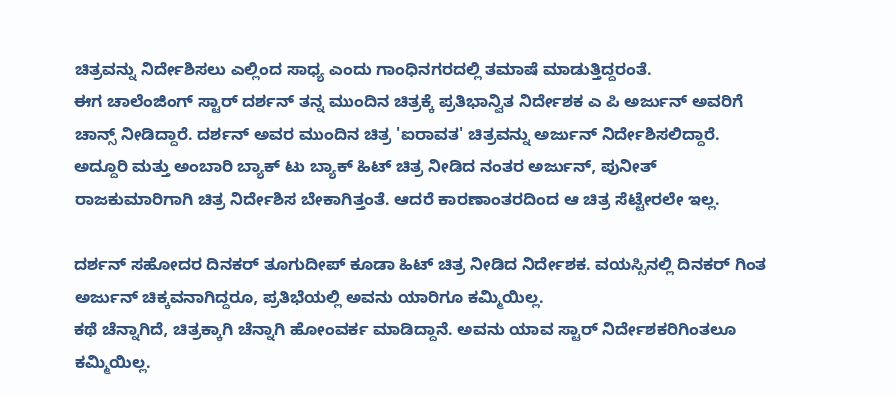ಚಿತ್ರವನ್ನು ನಿರ್ದೇಶಿಸಲು ಎಲ್ಲಿಂದ ಸಾಧ್ಯ ಎಂದು ಗಾಂಧಿನಗರದಲ್ಲಿ ತಮಾಷೆ ಮಾಡುತ್ತಿದ್ದರಂತೆ.
ಈಗ ಚಾಲೆಂಜಿಂಗ್ ಸ್ಟಾರ್ ದರ್ಶನ್ ತನ್ನ ಮುಂದಿನ ಚಿತ್ರಕ್ಕೆ ಪ್ರತಿಭಾನ್ವಿತ ನಿರ್ದೇಶಕ ಎ ಪಿ ಅರ್ಜುನ್ ಅವರಿಗೆ ಚಾನ್ಸ್ ನೀಡಿದ್ದಾರೆ. ದರ್ಶನ್ ಅವರ ಮುಂದಿನ ಚಿತ್ರ 'ಐರಾವತ' ಚಿತ್ರವನ್ನು ಅರ್ಜುನ್ ನಿರ್ದೇಶಿಸಲಿದ್ದಾರೆ.
ಅದ್ದೂರಿ ಮತ್ತು ಅಂಬಾರಿ ಬ್ಯಾಕ್ ಟು ಬ್ಯಾಕ್ ಹಿಟ್ ಚಿತ್ರ ನೀಡಿದ ನಂತರ ಅರ್ಜುನ್, ಪುನೀತ್ ರಾಜಕುಮಾರಿಗಾಗಿ ಚಿತ್ರ ನಿರ್ದೇಶಿಸ ಬೇಕಾಗಿತ್ತಂತೆ. ಆದರೆ ಕಾರಣಾಂತರದಿಂದ ಆ ಚಿತ್ರ ಸೆಟ್ಟೇರಲೇ ಇಲ್ಲ.

ದರ್ಶನ್ ಸಹೋದರ ದಿನಕರ್ ತೂಗುದೀಪ್ ಕೂಡಾ ಹಿಟ್ ಚಿತ್ರ ನೀಡಿದ ನಿರ್ದೇಶಕ. ವಯಸ್ಸಿನಲ್ಲಿ ದಿನಕರ್ ಗಿಂತ ಅರ್ಜುನ್ ಚಿಕ್ಕವನಾಗಿದ್ದರೂ, ಪ್ರತಿಭೆಯಲ್ಲಿ ಅವನು ಯಾರಿಗೂ ಕಮ್ಮಿಯಿಲ್ಲ.
ಕಥೆ ಚೆನ್ನಾಗಿದೆ, ಚಿತ್ರಕ್ಕಾಗಿ ಚೆನ್ನಾಗಿ ಹೋಂವರ್ಕ ಮಾಡಿದ್ದಾನೆ. ಅವನು ಯಾವ ಸ್ಟಾರ್ ನಿರ್ದೇಶಕರಿಗಿಂತಲೂ ಕಮ್ಮಿಯಿಲ್ಲ.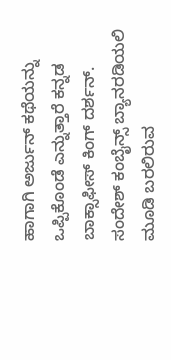ಹಾಗಾಗಿ ಅರ್ಜುನ್ ಕಥೆಯನ್ನು ಒಪ್ಪಿಕೊಂಡೆ ಎನ್ನುತ್ತಾರೆ ಕನ್ನಡ ಬಾಕ್ಸಾಫೀಸ್ ಕಿಂಗ್ ದರ್ಶನ್.
ಸಂದೇಶ್ ಕಂಬೈನ್ಸ್ ಬ್ಯಾನರಡಿಯಲಿ ಮೂಡಿ ಬರಲಿರುವ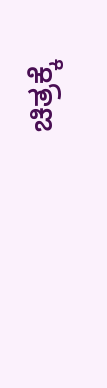ಚಿತ್ರಕ್ಕೆ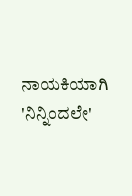ನಾಯಕಿಯಾಗಿ 'ನಿನ್ನಿಂದಲೇ'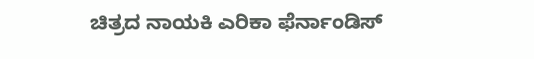ಚಿತ್ರದ ನಾಯಕಿ ಎರಿಕಾ ಫೆರ್ನಾಂಡಿಸ್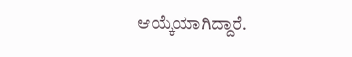ಆಯ್ಕೆಯಾಗಿದ್ದಾರೆ.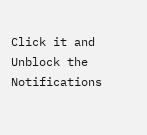Click it and Unblock the Notifications